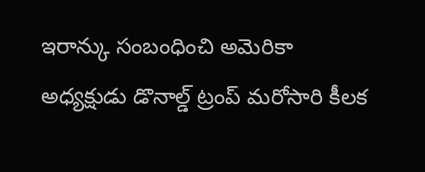ఇరాన్కు సంబంధించి అమెరికా అధ్యక్షుడు డొనాల్డ్ ట్రంప్ మరోసారి కీలక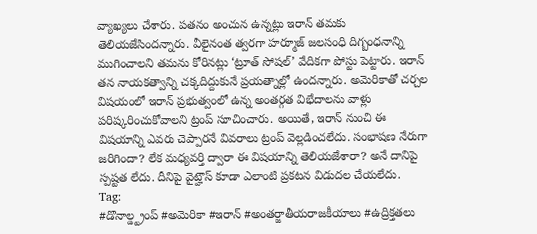వ్యాఖ్యలు చేశారు. పతనం అంచున ఉన్నట్లు ఇరాన్ తమకు తెలియజేసిందన్నారు. వీలైనంత త్వరగా హర్మూజ్ జలసంధి దిగ్బంధనాన్ని ముగించాలని తమను కోరినట్లు ‘ట్రూత్ సోషల్’ వేదికగా పోస్టు పెట్టారు. ఇరాన్ తన నాయకత్వాన్ని చక్కదిద్దుకునే ప్రయత్నాల్లో ఉందన్నారు. అమెరికాతో చర్చల విషయంలో ఇరాన్ ప్రభుత్వంలో ఉన్న అంతర్గత విభేదాలను వాళ్లు పరిష్కరించుకోవాలని ట్రంప్ సూచించారు. అయితే, ఇరాన్ నుంచి ఈ విషయాన్ని ఎవరు చెప్పారనే వివరాలు ట్రంప్ వెల్లడించలేదు. సంభాషణ నేరుగా జరిగిందా? లేక మధ్యవర్తి ద్వారా ఈ విషయాన్ని తెలియజేశారా? అనే దానిపై స్పష్టత లేదు. దీనిపై వైట్హౌస్ కూడా ఎలాంటి ప్రకటన విడుదల చేయలేదు.
Tag:
#డొనాల్డ్ట్రంప్ #అమెరికా #ఇరాన్ #అంతర్జాతీయరాజకీయాలు #ఉద్రిక్తతలు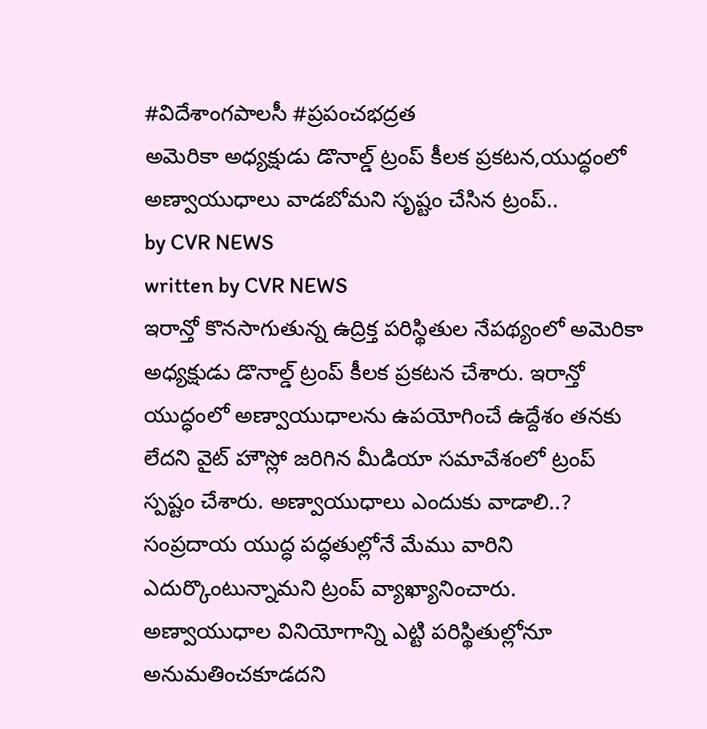#విదేశాంగపాలసీ #ప్రపంచభద్రత
అమెరికా అధ్యక్షుడు డొనాల్డ్ ట్రంప్ కీలక ప్రకటన,యుద్ధంలో అణ్వాయుధాలు వాడబోమని సృష్టం చేసిన ట్రంప్..
by CVR NEWS
written by CVR NEWS
ఇరాన్తో కొనసాగుతున్న ఉద్రిక్త పరిస్థితుల నేపథ్యంలో అమెరికా అధ్యక్షుడు డొనాల్డ్ ట్రంప్ కీలక ప్రకటన చేశారు. ఇరాన్తో యుద్ధంలో అణ్వాయుధాలను ఉపయోగించే ఉద్దేశం తనకు లేదని వైట్ హౌస్లో జరిగిన మీడియా సమావేశంలో ట్రంప్ స్పష్టం చేశారు. అణ్వాయుధాలు ఎందుకు వాడాలి..? సంప్రదాయ యుద్ధ పద్ధతుల్లోనే మేము వారిని ఎదుర్కొంటున్నామని ట్రంప్ వ్యాఖ్యానించారు. అణ్వాయుధాల వినియోగాన్ని ఎట్టి పరిస్థితుల్లోనూ అనుమతించకూడదని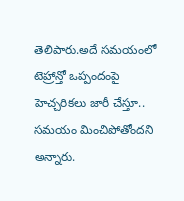తెలిపారు.అదే సమయంలో టెహ్రాన్తో ఒప్పందంపై హెచ్చరికలు జారీ చేస్తూ.. సమయం మించిపోతోందని అన్నారు.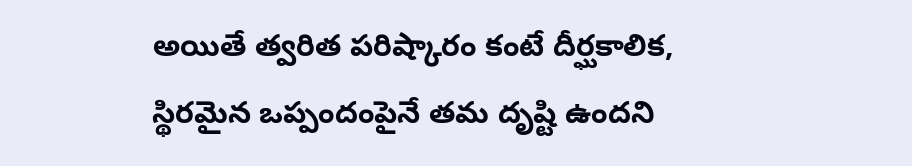అయితే త్వరిత పరిష్కారం కంటే దీర్ఘకాలిక, స్థిరమైన ఒప్పందంపైనే తమ దృష్టి ఉందని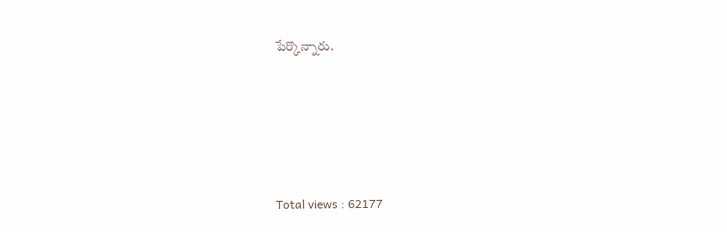పేర్కొన్నారు.





Total views : 62177